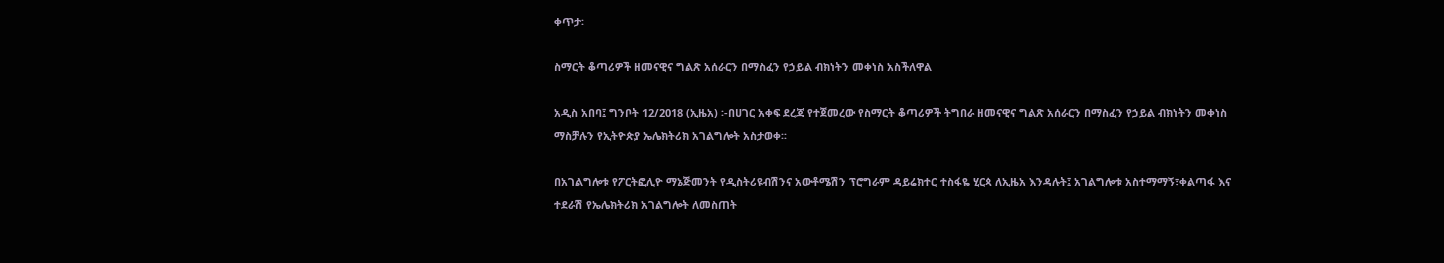ቀጥታ፡

ስማርት ቆጣሪዎች ዘመናዊና ግልጽ አሰራርን በማስፈን የኃይል ብክነትን መቀነስ አስችለዋል

አዲስ አበባ፤ ግንቦት 12/2018 (ኢዜአ) ፡-በሀገር አቀፍ ደረጃ የተጀመረው የስማርት ቆጣሪዎች ትግበራ ዘመናዊና ግልጽ አሰራርን በማስፈን የኃይል ብክነትን መቀነስ ማስቻሉን የኢትዮጵያ ኤሌክትሪክ አገልግሎት አስታወቀ፡፡

በአገልግሎቱ የፖርትፎሊዮ ማኔጅመንት የዲስትሪዩብሽንና አውቶሜሽን ፕሮግራም ዳይሬክተር ተስፋዬ ሂርጳ ለኢዜአ እንዳሉት፤ አገልግሎቱ አስተማማኝ፣ቀልጣፋ እና ተደራሽ የኤሌክትሪክ አገልግሎት ለመስጠት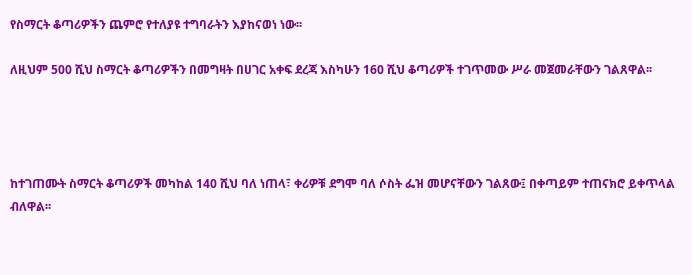የስማርት ቆጣሪዎችን ጨምሮ የተለያዩ ተግባራትን እያከናወነ ነው፡፡

ለዚህም 500 ሺህ ስማርት ቆጣሪዎችን በመግዛት በሀገር አቀፍ ደረጃ እስካሁን 160 ሺህ ቆጣሪዎች ተገጥመው ሥራ መጀመራቸውን ገልጸዋል፡፡




ከተገጠሙት ስማርት ቆጣሪዎች መካከል 140 ሺህ ባለ ነጠላ፣ ቀሪዎቹ ደግሞ ባለ ሶስት ፌዝ መሆናቸውን ገልጸው፤ በቀጣይም ተጠናክሮ ይቀጥላል ብለዋል፡፡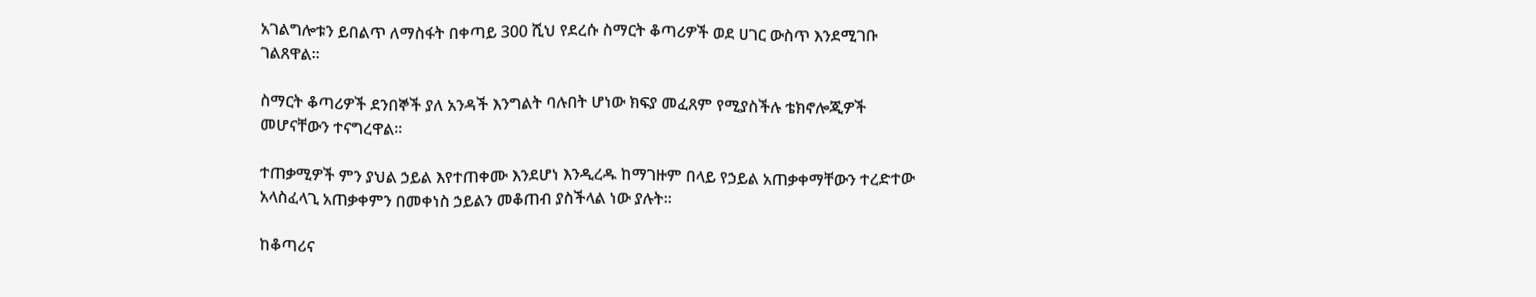አገልግሎቱን ይበልጥ ለማስፋት በቀጣይ 300 ሺህ የደረሱ ስማርት ቆጣሪዎች ወደ ሀገር ውስጥ እንደሚገቡ ገልጸዋል፡፡

ስማርት ቆጣሪዎች ደንበኞች ያለ አንዳች እንግልት ባሉበት ሆነው ክፍያ መፈጸም የሚያስችሉ ቴክኖሎጂዎች መሆናቸውን ተናግረዋል፡፡

ተጠቃሚዎች ምን ያህል ኃይል እየተጠቀሙ እንደሆነ እንዲረዱ ከማገዙም በላይ የኃይል አጠቃቀማቸውን ተረድተው አላስፈላጊ አጠቃቀምን በመቀነስ ኃይልን መቆጠብ ያስችላል ነው ያሉት።

ከቆጣሪና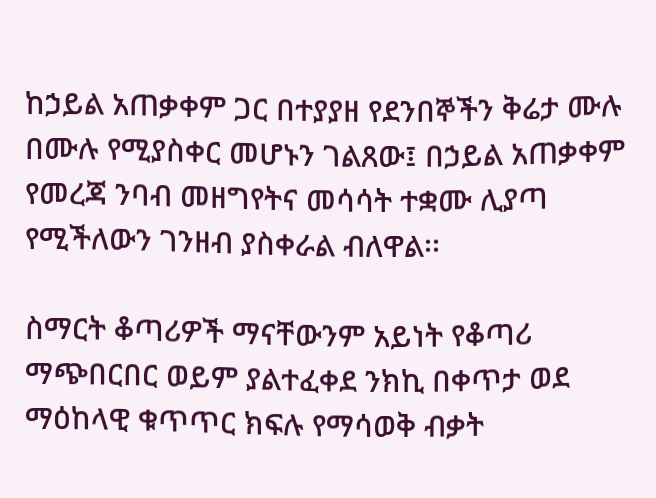ከኃይል አጠቃቀም ጋር በተያያዘ የደንበኞችን ቅሬታ ሙሉ በሙሉ የሚያስቀር መሆኑን ገልጸው፤ በኃይል አጠቃቀም የመረጃ ንባብ መዘግየትና መሳሳት ተቋሙ ሊያጣ የሚችለውን ገንዘብ ያስቀራል ብለዋል፡፡

ስማርት ቆጣሪዎች ማናቸውንም አይነት የቆጣሪ ማጭበርበር ወይም ያልተፈቀደ ንክኪ በቀጥታ ወደ ማዕከላዊ ቁጥጥር ክፍሉ የማሳወቅ ብቃት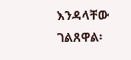እንዳላቸው ገልጸዋል፡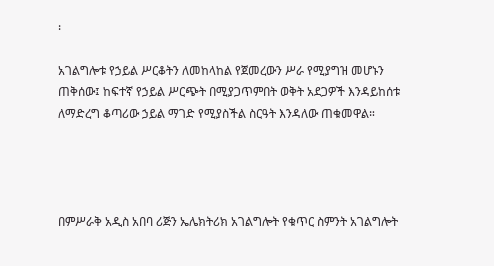፡

አገልግሎቱ የኃይል ሥርቆትን ለመከላከል የጀመረውን ሥራ የሚያግዝ መሆኑን ጠቅሰው፤ ከፍተኛ የኃይል ሥርጭት በሚያጋጥምበት ወቅት አደጋዎች እንዳይከሰቱ ለማድረግ ቆጣሪው ኃይል ማገድ የሚያስችል ስርዓት እንዳለው ጠቁመዋል።




በምሥራቅ አዲስ አበባ ሪጅን ኤሌክትሪክ አገልግሎት የቁጥር ስምንት አገልግሎት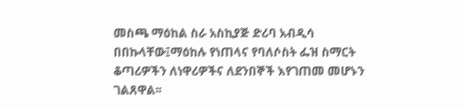መስጫ ማዕከል ስራ አስኪያጅ ድሪባ አብዲሳ በበኩላቸው፤ማዕከሉ የነጠላና የባለሶስት ፌዝ ስማርት ቆጣሪዎችን ለነዋሪዎችና ለደንበኞች እየገጠመ መሆኑን ገልጸዋል፡፡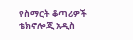የስማርት ቆጣሪዎች ቴክኖሎጂ አዲስ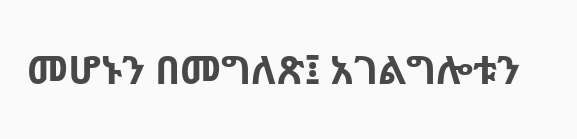መሆኑን በመግለጽ፤ አገልግሎቱን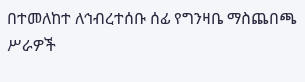በተመለከተ ለኅብረተሰቡ ሰፊ የግንዛቤ ማስጨበጫ ሥራዎች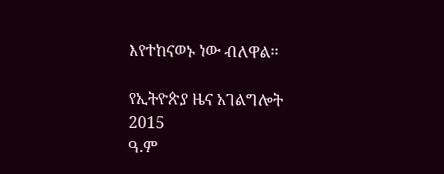እየተከናወኑ ነው ብለዋል፡፡

የኢትዮጵያ ዜና አገልግሎት
2015
ዓ.ም